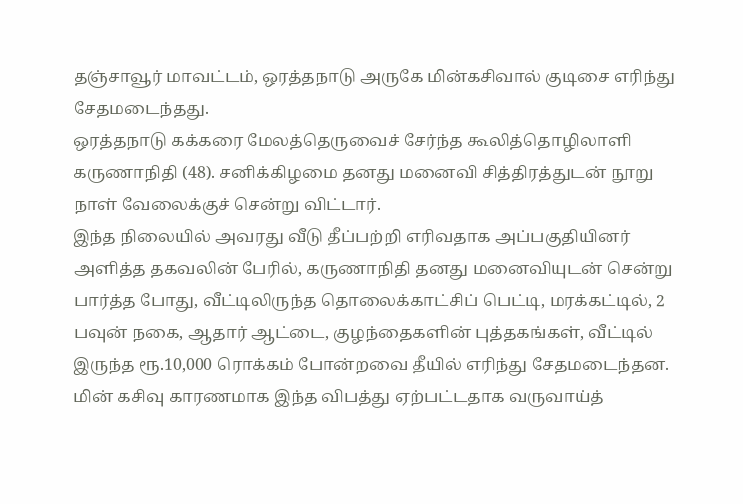தஞ்சாவூர் மாவட்டம், ஒரத்தநாடு அருகே மின்கசிவால் குடிசை எரிந்து சேதமடைந்தது.
ஒரத்தநாடு கக்கரை மேலத்தெருவைச் சேர்ந்த கூலித்தொழிலாளி கருணாநிதி (48). சனிக்கிழமை தனது மனைவி சித்திரத்துடன் நூறு நாள் வேலைக்குச் சென்று விட்டார்.
இந்த நிலையில் அவரது வீடு தீப்பற்றி எரிவதாக அப்பகுதியினர் அளித்த தகவலின் பேரில், கருணாநிதி தனது மனைவியுடன் சென்று பார்த்த போது, வீட்டிலிருந்த தொலைக்காட்சிப் பெட்டி, மரக்கட்டில், 2 பவுன் நகை, ஆதார் ஆட்டை, குழந்தைகளின் புத்தகங்கள், வீட்டில் இருந்த ரூ.10,000 ரொக்கம் போன்றவை தீயில் எரிந்து சேதமடைந்தன. மின் கசிவு காரணமாக இந்த விபத்து ஏற்பட்டதாக வருவாய்த்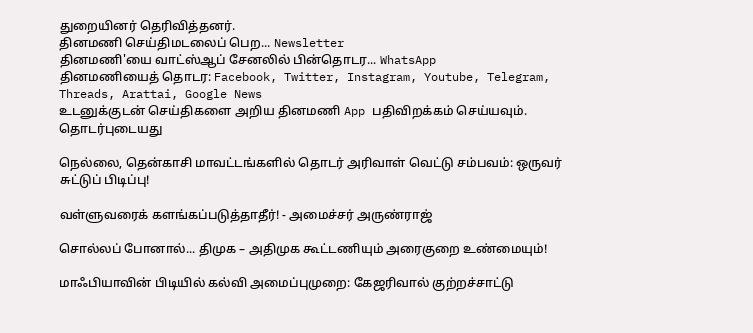துறையினர் தெரிவித்தனர்.
தினமணி செய்திமடலைப் பெற... Newsletter
தினமணி'யை வாட்ஸ்ஆப் சேனலில் பின்தொடர... WhatsApp
தினமணியைத் தொடர: Facebook, Twitter, Instagram, Youtube, Telegram, Threads, Arattai, Google News
உடனுக்குடன் செய்திகளை அறிய தினமணி App பதிவிறக்கம் செய்யவும்.
தொடர்புடையது

நெல்லை, தென்காசி மாவட்டங்களில் தொடர் அரிவாள் வெட்டு சம்பவம்: ஒருவர் சுட்டுப் பிடிப்பு!

வள்ளுவரைக் களங்கப்படுத்தாதீர்! - அமைச்சர் அருண்ராஜ்

சொல்லப் போனால்... திமுக – அதிமுக கூட்டணியும் அரைகுறை உண்மையும்!

மாஃபியாவின் பிடியில் கல்வி அமைப்புமுறை: கேஜரிவால் குற்றச்சாட்டு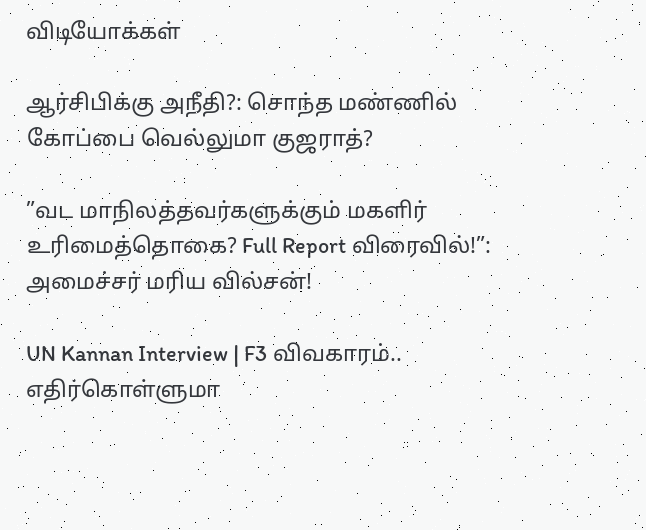விடியோக்கள்

ஆர்சிபிக்கு அநீதி?: சொந்த மண்ணில் கோப்பை வெல்லுமா குஜராத்?

”வட மாநிலத்தவர்களுக்கும் மகளிர் உரிமைத்தொகை? Full Report விரைவில்!”: அமைச்சர் மரிய வில்சன்!

UN Kannan Interview | F3 விவகாரம்.. எதிர்கொள்ளுமா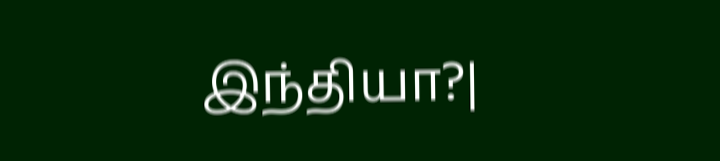இந்தியா?|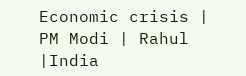Economic crisis | PM Modi | Rahul |India